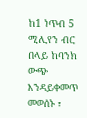ከ1 ነጥብ 5 ሚሊየን ብር በላይ ከባንክ ውጭ እንዳይቀመጥ መወሰኑ ፣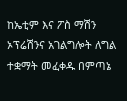ከኤቲም እና ፖስ ማሽን ኦፕሬሽንና አገልግሎት ለግል ተቋማት መፈቀዱ በምጣኔ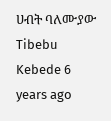ሀብት ባለሙያው Tibebu Kebede 6 years ago